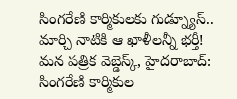సింగరేణి కార్మికులకు గుడ్న్యూస్.. మార్చి నాటికి ఆ ఖాళీలన్నీ భర్తీ!
మన పత్రిక వెబ్డెస్క్, హైదరాబాద్: సింగరేణి కార్మికుల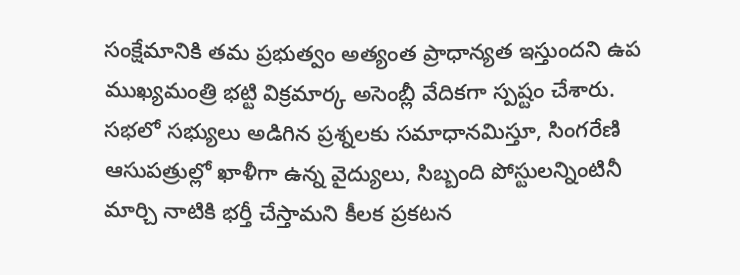సంక్షేమానికి తమ ప్రభుత్వం అత్యంత ప్రాధాన్యత ఇస్తుందని ఉప ముఖ్యమంత్రి భట్టి విక్రమార్క అసెంబ్లీ వేదికగా స్పష్టం చేశారు. సభలో సభ్యులు అడిగిన ప్రశ్నలకు సమాధానమిస్తూ, సింగరేణి ఆసుపత్రుల్లో ఖాళీగా ఉన్న వైద్యులు, సిబ్బంది పోస్టులన్నింటినీ మార్చి నాటికి భర్తీ చేస్తామని కీలక ప్రకటన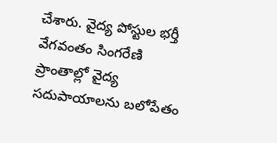చేశారు. వైద్య పోస్టుల భర్తీ వేగవంతం సింగరేణి ప్రాంతాల్లో వైద్య సదుపాయాలను బలోపేతం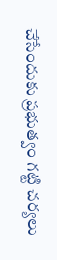చేసేందుకు ప్రభుత్వం గట్టి చర్యలు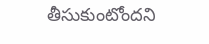తీసుకుంటోందని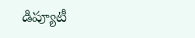డిప్యూటీ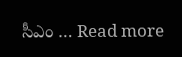సీఎం … Read more